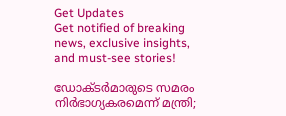Get Updates
Get notified of breaking news, exclusive insights, and must-see stories!

ഡോക്ടര്‍മാരുടെ സമരം നിര്‍ഭാഗ്യകരമെന്ന് മന്ത്രി;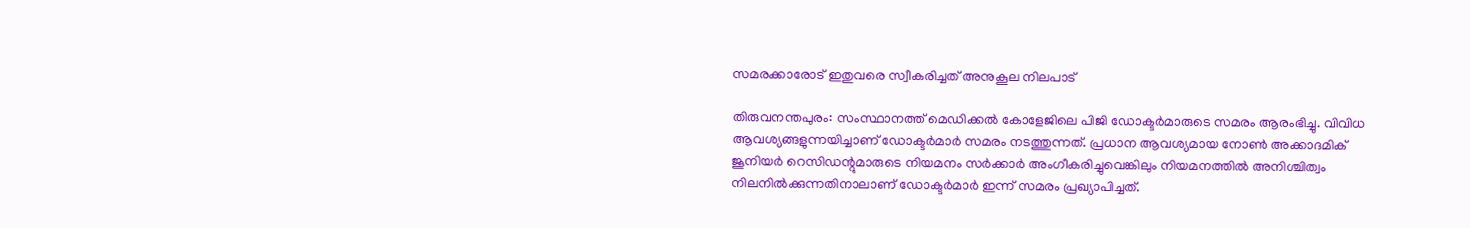സമരക്കാരോട് ഇതുവരെ സ്വീകരിച്ചത് അനുകൂല നിലപാട്

തിരുവനന്തപുരം: സംസ്ഥാനത്ത് മെഡിക്കല്‍ കോളേജിലെ പിജി ഡോക്ടര്‍മാരുടെ സമരം ആരംഭിച്ചു. വിവിധ ആവശ്യങ്ങളുന്നയിച്ചാണ് ഡോക്ടര്‍മാര്‍ സമരം നടത്തുന്നത്. പ്രധാന ആവശ്യമായ നോണ്‍ അക്കാദമിക് ജൂനിയര്‍ റെസിഡന്റുമാരുടെ നിയമനം സര്‍ക്കാര്‍ അംഗീകരിച്ചുവെങ്കിലും നിയമനത്തില്‍ അനിശ്ചിത്വം നിലനില്‍ക്കുന്നതിനാലാണ് ഡോക്ടര്‍മാര്‍ ഇന്ന് സമരം പ്രഖ്യാപിച്ചത്.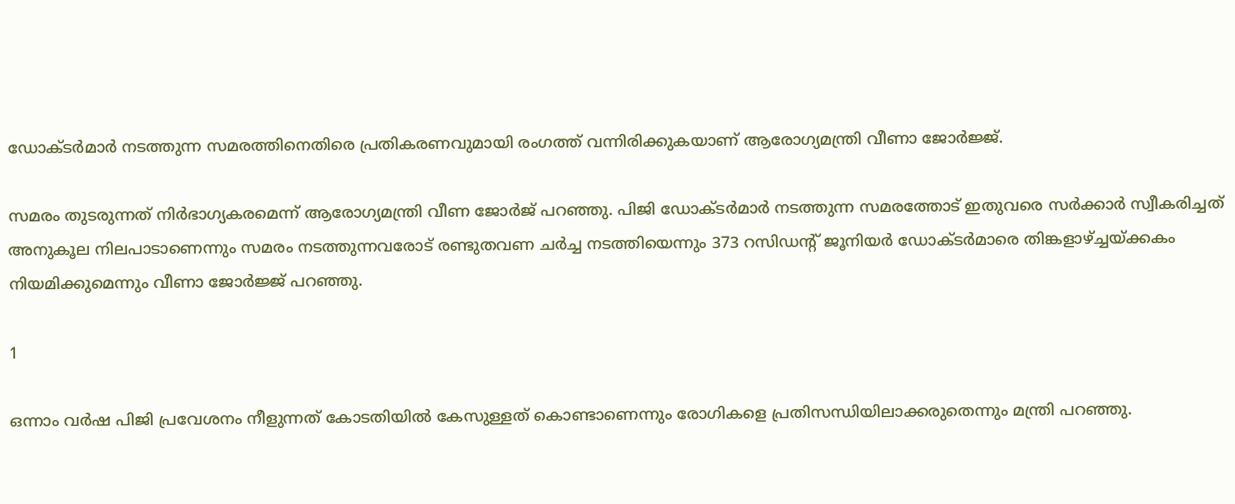ഡോക്ടര്‍മാര്‍ നടത്തുന്ന സമരത്തിനെതിരെ പ്രതികരണവുമായി രംഗത്ത് വന്നിരിക്കുകയാണ് ആരോഗ്യമന്ത്രി വീണാ ജോര്‍ജ്ജ്.

സമരം തുടരുന്നത് നിര്‍ഭാഗ്യകരമെന്ന് ആരോഗ്യമന്ത്രി വീണ ജോര്‍ജ് പറഞ്ഞു. പിജി ഡോക്ടര്‍മാര്‍ നടത്തുന്ന സമരത്തോട് ഇതുവരെ സര്‍ക്കാര്‍ സ്വീകരിച്ചത് അനുകൂല നിലപാടാണെന്നും സമരം നടത്തുന്നവരോട് രണ്ടുതവണ ചര്‍ച്ച നടത്തിയെന്നും 373 റസിഡന്റ് ജൂനിയര്‍ ഡോക്ടര്‍മാരെ തിങ്കളാഴ്ച്ചയ്ക്കകം നിയമിക്കുമെന്നും വീണാ ജോര്‍ജ്ജ് പറഞ്ഞു.

1

ഒന്നാം വര്‍ഷ പിജി പ്രവേശനം നീളുന്നത് കോടതിയില്‍ കേസുള്ളത് കൊണ്ടാണെന്നും രോഗികളെ പ്രതിസന്ധിയിലാക്കരുതെന്നും മന്ത്രി പറഞ്ഞു.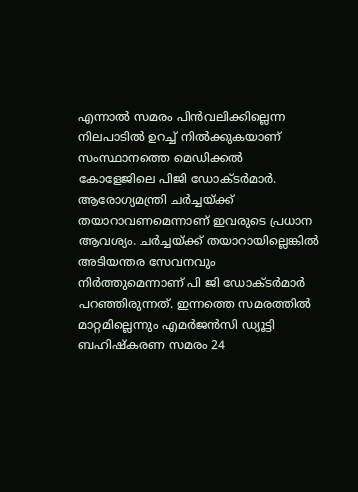എന്നാല്‍ സമരം പിന്‍വലിക്കില്ലെന്ന നിലപാടില്‍ ഉറച്ച് നില്‍ക്കുകയാണ് സംസ്ഥാനത്തെ മെഡിക്കല്‍ കോളേജിലെ പിജി ഡോക്ടര്‍മാര്‍. ആരോഗ്യമന്ത്രി ചര്‍ച്ചയ്ക്ക് തയാറാവണമെന്നാണ് ഇവരുടെ പ്രധാന ആവശ്യം. ചര്‍ച്ചയ്ക്ക് തയാറായില്ലെങ്കില്‍ അടിയന്തര സേവനവും നിര്‍ത്തുമെന്നാണ് പി ജി ഡോക്ടര്‍മാര്‍ പറഞ്ഞിരുന്നത്. ഇന്നത്തെ സമരത്തില്‍ മാറ്റമില്ലെന്നും എമര്‍ജന്‍സി ഡ്യൂട്ടി ബഹിഷ്‌കരണ സമരം 24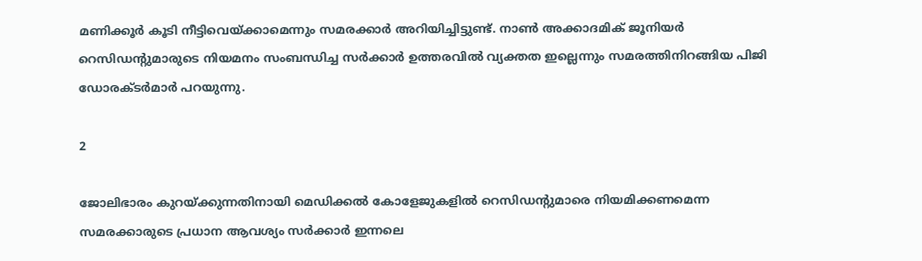മണിക്കൂര്‍ കൂടി നീട്ടിവെയ്ക്കാമെന്നും സമരക്കാര്‍ അറിയിച്ചിട്ടുണ്ട്. നാണ്‍ അക്കാദമിക് ജൂനിയര്‍ റെസിഡന്റുമാരുടെ നിയമനം സംബന്ധിച്ച സര്‍ക്കാര്‍ ഉത്തരവില്‍ വ്യക്തത ഇല്ലെന്നും സമരത്തിനിറങ്ങിയ പിജി ഡോരക്ടര്‍മാര്‍ പറയുന്നു.

2

ജോലിഭാരം കുറയ്ക്കുന്നതിനായി മെഡിക്കല്‍ കോളേജുകളില്‍ റെസിഡന്റുമാരെ നിയമിക്കണമെന്ന സമരക്കാരുടെ പ്രധാന ആവശ്യം സര്‍ക്കാര്‍ ഇന്നലെ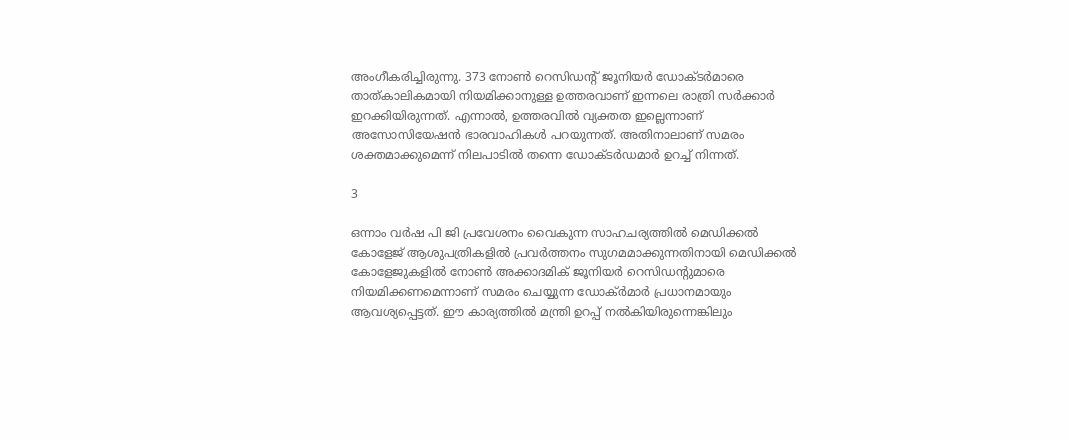അംഗീകരിച്ചിരുന്നു. 373 നോണ്‍ റെസിഡന്റ് ജൂനിയര്‍ ഡോക്ടര്‍മാരെ താത്കാലികമായി നിയമിക്കാനുള്ള ഉത്തരവാണ് ഇന്നലെ രാത്രി സര്‍ക്കാര്‍ ഇറക്കിയിരുന്നത്. എന്നാല്‍, ഉത്തരവില്‍ വ്യക്തത ഇല്ലെന്നാണ് അസോസിയേഷന്‍ ഭാരവാഹികള്‍ പറയുന്നത്. അതിനാലാണ് സമരം ശക്തമാക്കുമെന്ന് നിലപാടില്‍ തന്നെ ഡോക്ടര്‍ഡമാര്‍ ഉറച്ച് നിന്നത്.

3

ഒന്നാം വര്‍ഷ പി ജി പ്രവേശനം വൈകുന്ന സാഹചര്യത്തില്‍ മെഡിക്കല്‍ കോളേജ് ആശുപത്രികളില്‍ പ്രവര്‍ത്തനം സുഗമമാക്കുന്നതിനായി മെഡിക്കല്‍ കോളേജുകളില്‍ നോണ്‍ അക്കാദമിക് ജൂനിയര്‍ റെസിഡന്റുമാരെ നിയമിക്കണമെന്നാണ് സമരം ചെയ്യുന്ന ഡോക്ര്‍മാര്‍ പ്രധാനമായും ആവശ്യപ്പെട്ടത്. ഈ കാര്യത്തില്‍ മന്ത്രി ഉറപ്പ് നല്‍കിയിരുന്നെങ്കിലും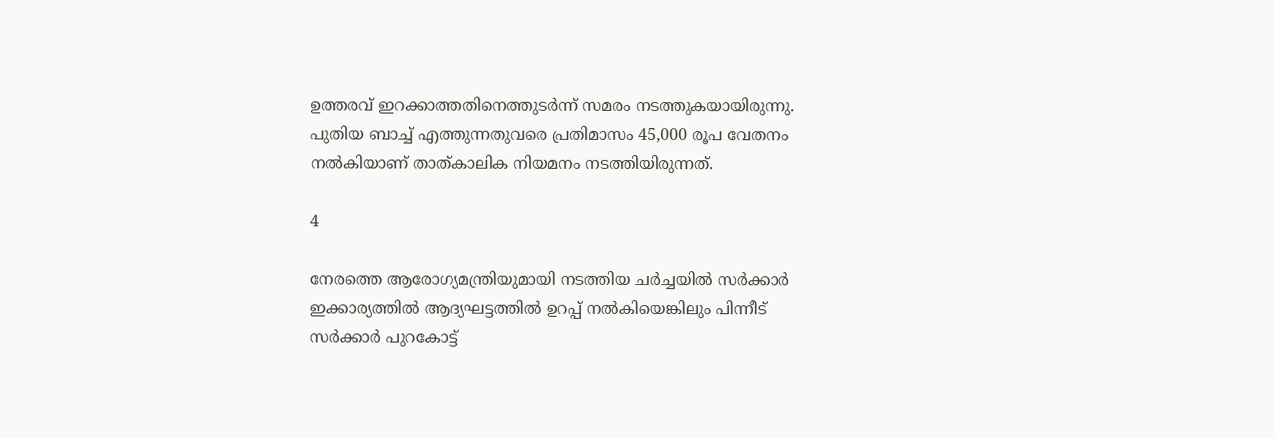ഉത്തരവ് ഇറക്കാത്തതിനെത്തുടര്‍ന്ന് സമരം നടത്തുകയായിരുന്നു. പുതിയ ബാച്ച് എത്തുന്നതുവരെ പ്രതിമാസം 45,000 രൂപ വേതനം നല്‍കിയാണ് താത്കാലിക നിയമനം നടത്തിയിരുന്നത്.

4

നേരത്തെ ആരോഗ്യമന്ത്രിയുമായി നടത്തിയ ചര്‍ച്ചയില്‍ സര്‍ക്കാര്‍ ഇക്കാര്യത്തില്‍ ആദ്യഘട്ടത്തില്‍ ഉറപ്പ് നല്‍കിയെങ്കിലും പിന്നീട് സര്‍ക്കാര്‍ പുറകോട്ട്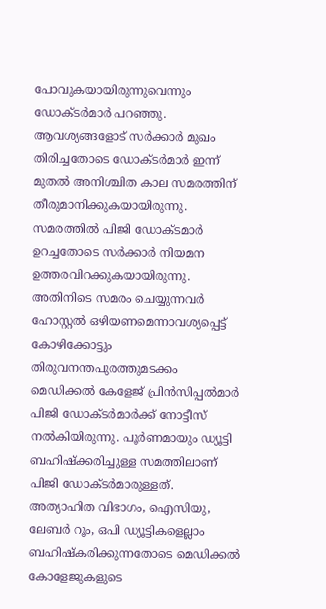പോവുകയായിരുന്നുവെന്നും ഡോക്ടര്‍മാര്‍ പറഞ്ഞു. ആവശ്യങ്ങളോട് സര്‍ക്കാര്‍ മുഖം തിരിച്ചതോടെ ഡോക്ടര്‍മാര്‍ ഇന്ന് മുതല്‍ അനിശ്ചിത കാല സമരത്തിന് തീരുമാനിക്കുകയായിരുന്നു. സമരത്തില്‍ പിജി ഡോക്ടമാര്‍ ഉറച്ചതോടെ സര്‍ക്കാര്‍ നിയമന ഉത്തരവിറക്കുകയായിരുന്നു. അതിനിടെ സമരം ചെയ്യുന്നവര്‍ ഹോസ്റ്റല്‍ ഒഴിയണമെന്നാവശ്യപ്പെട്ട് കോഴിക്കോട്ടും തിരുവനന്തപുരത്തുമടക്കം മെഡിക്കല്‍ കേളേജ് പ്രിന്‍സിപ്പല്‍മാര്‍ പിജി ഡോക്ടര്‍മാര്‍ക്ക് നോട്ടീസ് നല്‍കിയിരുന്നു. പൂര്‍ണമായും ഡ്യൂട്ടി ബഹിഷ്‌ക്കരിച്ചുള്ള സമത്തിലാണ് പിജി ഡോക്ടര്‍മാരുള്ളത്. അത്യാഹിത വിഭാഗം, ഐസിയു, ലേബര്‍ റൂം, ഒപി ഡ്യൂട്ടികളെല്ലാം ബഹിഷ്‌കരിക്കുന്നതോടെ മെഡിക്കല്‍ കോളേജുകളുടെ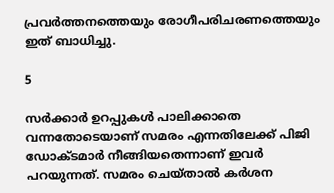പ്രവര്‍ത്തനത്തെയും രോഗീപരിചരണത്തെയും ഇത് ബാധിച്ചു.

5

സര്‍ക്കാര്‍ ഉറപ്പുകള്‍ പാലിക്കാതെ വന്നതോടെയാണ് സമരം എന്നതിലേക്ക് പിജി ഡോക്ടമാര്‍ നീങ്ങിയതെന്നാണ് ഇവര്‍ പറയുന്നത്. സമരം ചെയ്താല്‍ കര്‍ശന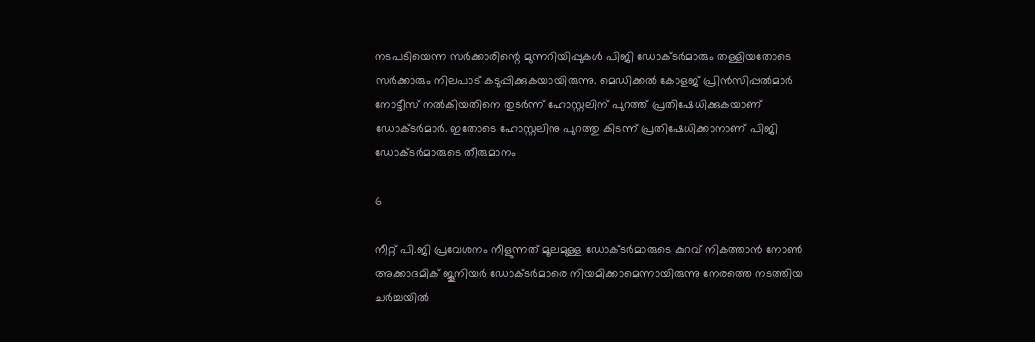നടപടിയെന്ന സര്‍ക്കാരിന്റെ മുന്നറിയിപ്പുകള്‍ പിജി ഡോക്ടര്‍മാരും തള്ളിയതോടെ സര്‍ക്കാരും നിലപാട് കടുപ്പിക്കുകയായിരുന്നു. മെഡിക്കല്‍ കോളജ് പ്രിന്‍സിപ്പല്‍മാര്‍ നോട്ടീസ് നല്‍കിയതിനെ തുടര്‍ന്ന് ഹോസ്റ്റലിന് പുറത്ത് പ്രതിഷേധിക്കുകയാണ് ഡോക്ടര്‍മാര്‍. ഇതോടെ ഹോസ്റ്റലിനു പുറത്തു കിടന്ന് പ്രതിഷേധിക്കാനാണ് പിജി ഡോക്ടര്‍മാരുടെ തീരുമാനം

6

നീറ്റ് പി.ജി പ്രവേശനം നീളുന്നത് മൂലമുള്ള ഡോക്ടര്‍മാരുടെ കുറവ് നികത്താന്‍ നോണ്‍ അക്കാദമിക് ജൂനിയര്‍ ഡോക്ടര്‍മാരെ നിയമിക്കാമെന്നായിരുന്നു നേരത്തെ നടത്തിയ ചര്‍ച്ചയില്‍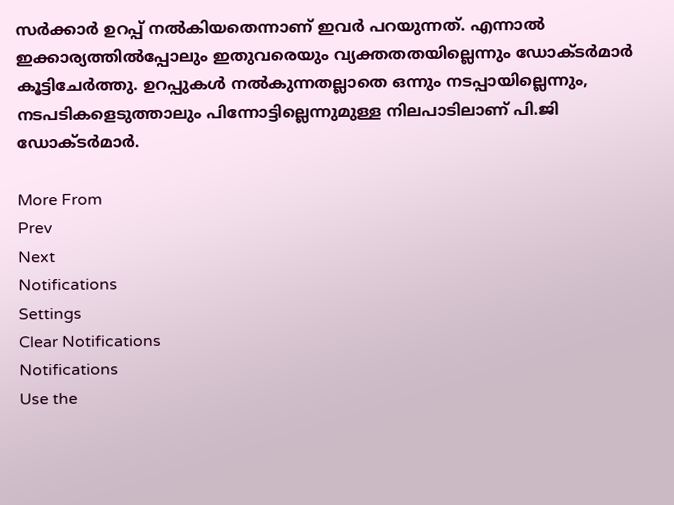സര്‍ക്കാര്‍ ഉറപ്പ് നല്‍കിയതെന്നാണ് ഇവര്‍ പറയുന്നത്. എന്നാല്‍ ഇക്കാര്യത്തില്‍പ്പോലും ഇതുവരെയും വ്യക്തതതയില്ലെന്നും ഡോക്ടര്‍മാര്‍ കൂട്ടിചേര്‍ത്തു. ഉറപ്പുകള്‍ നല്‍കുന്നതല്ലാതെ ഒന്നും നടപ്പായില്ലെന്നും, നടപടികളെടുത്താലും പിന്നോട്ടില്ലെന്നുമുള്ള നിലപാടിലാണ് പി.ജി ഡോക്ടര്‍മാര്‍.

More From
Prev
Next
Notifications
Settings
Clear Notifications
Notifications
Use the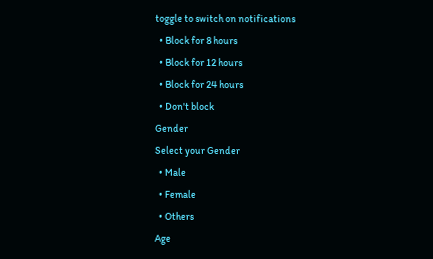toggle to switch on notifications
  • Block for 8 hours
  • Block for 12 hours
  • Block for 24 hours
  • Don't block
Gender
Select your Gender
  • Male
  • Female
  • Others
Age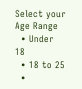Select your Age Range
  • Under 18
  • 18 to 25
  •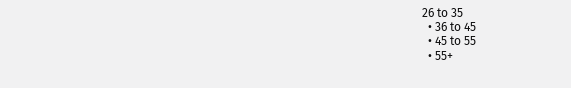26 to 35
  • 36 to 45
  • 45 to 55
  • 55+